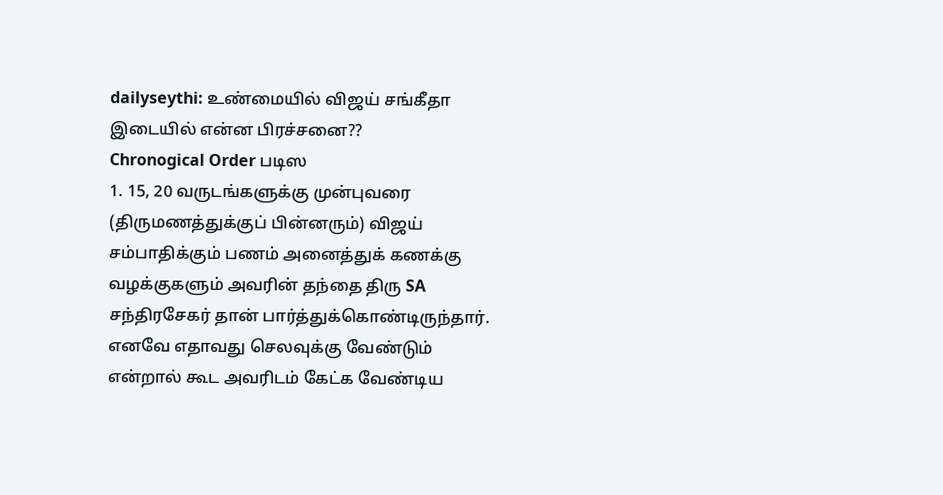dailyseythi: உண்மையில் விஜய் சங்கீதா இடையில் என்ன பிரச்சனை??
Chronogical Order படிஸ
1. 15, 20 வருடங்களுக்கு முன்புவரை (திருமணத்துக்குப் பின்னரும்) விஜய் சம்பாதிக்கும் பணம் அனைத்துக் கணக்கு வழக்குகளும் அவரின் தந்தை திரு SA சந்திரசேகர் தான் பார்த்துக்கொண்டிருந்தார். எனவே எதாவது செலவுக்கு வேண்டும் என்றால் கூட அவரிடம் கேட்க வேண்டிய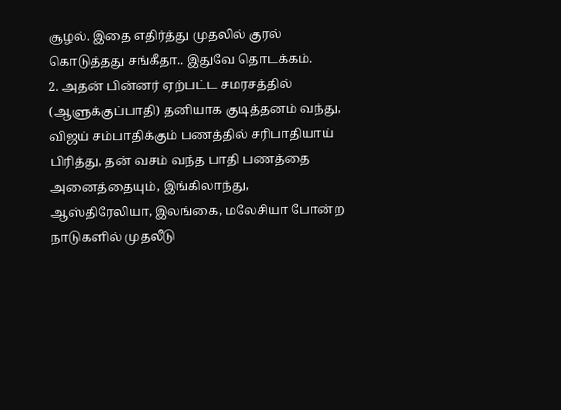சூழல். இதை எதிர்த்து முதலில் குரல் கொடுத்தது சங்கீதா.. இதுவே தொடக்கம்.
2. அதன் பின்னர் ஏற்பட்ட சமரசத்தில் (ஆளுக்குப்பாதி) தனியாக குடித்தனம் வந்து, விஜய் சம்பாதிக்கும் பணத்தில் சரிபாதியாய் பிரித்து, தன் வசம் வந்த பாதி பணத்தை அனைத்தையும், இங்கிலாந்து, ஆஸ்திரேலியா, இலங்கை, மலேசியா போன்ற நாடுகளில் முதலீடு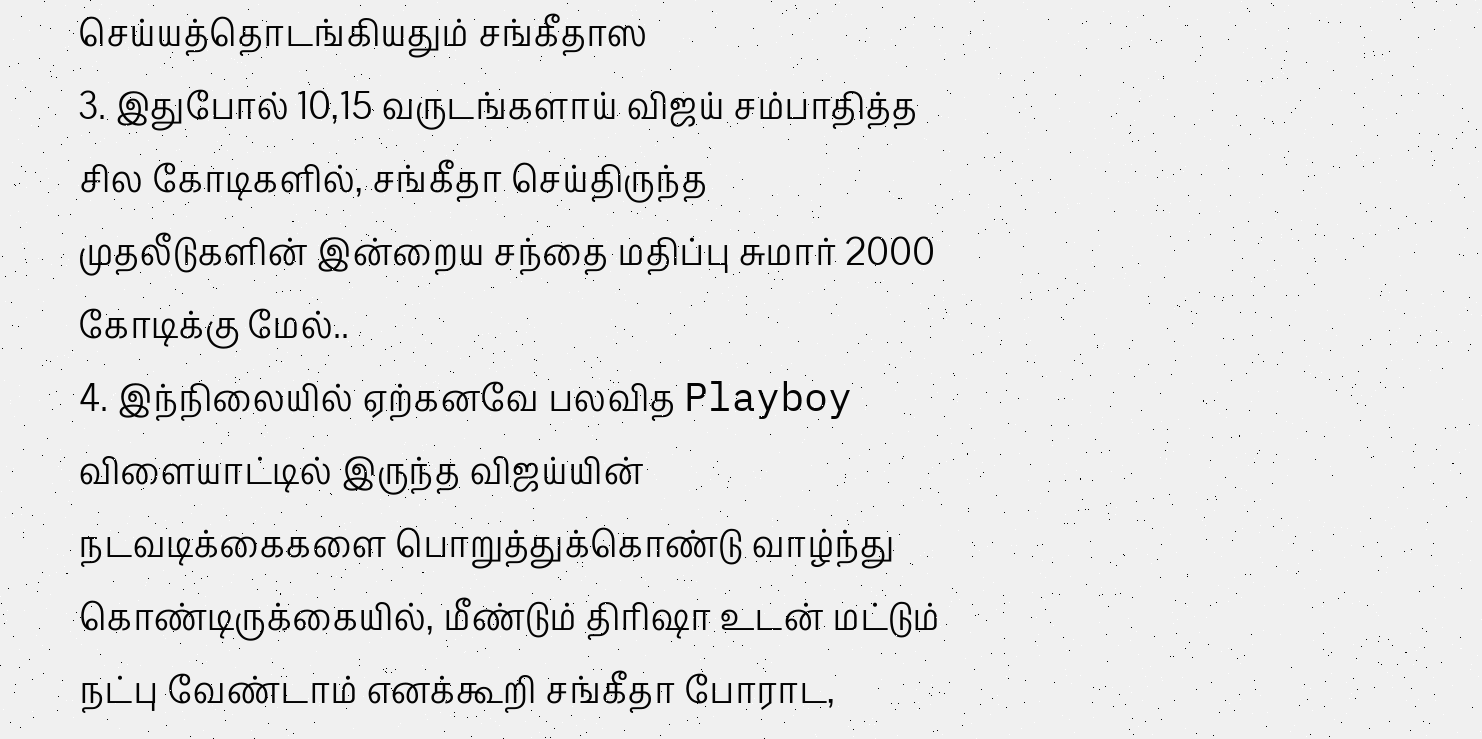செய்யத்தொடங்கியதும் சங்கீதாஸ
3. இதுபோல் 10,15 வருடங்களாய் விஜய் சம்பாதித்த சில கோடிகளில், சங்கீதா செய்திருந்த முதலீடுகளின் இன்றைய சந்தை மதிப்பு சுமார் 2000 கோடிக்கு மேல்..
4. இந்நிலையில் ஏற்கனவே பலவித Playboy விளையாட்டில் இருந்த விஜய்யின் நடவடிக்கைகளை பொறுத்துக்கொண்டு வாழ்ந்து கொண்டிருக்கையில், மீண்டும் திரிஷா உடன் மட்டும் நட்பு வேண்டாம் எனக்கூறி சங்கீதா போராட,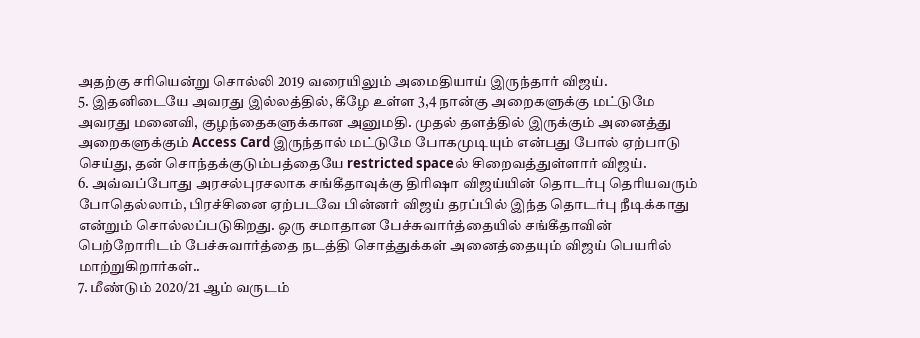அதற்கு சரியென்று சொல்லி 2019 வரையிலும் அமைதியாய் இருந்தார் விஜய்.
5. இதனிடையே அவரது இல்லத்தில், கீழே உள்ள 3,4 நான்கு அறைகளுக்கு மட்டுமே அவரது மனைவி, குழந்தைகளுக்கான அனுமதி. முதல் தளத்தில் இருக்கும் அனைத்து அறைகளுக்கும் Access Card இருந்தால் மட்டுமே போகமுடியும் என்பது போல் ஏற்பாடு செய்து, தன் சொந்தக்குடும்பத்தையே restricted spaceல் சிறைவத்துள்ளார் விஜய்.
6. அவ்வப்போது அரசல்புரசலாக சங்கீதாவுக்கு திரிஷா விஜய்யின் தொடர்பு தெரியவரும் போதெல்லாம், பிரச்சினை ஏற்படவே பின்னர் விஜய் தரப்பில் இந்த தொடர்பு நீடிக்காது என்றும் சொல்லப்படுகிறது. ஒரு சமாதான பேச்சுவார்த்தையில் சங்கீதாவின் பெற்றோரிடம் பேச்சுவார்த்தை நடத்தி சொத்துக்கள் அனைத்தையும் விஜய் பெயரில் மாற்றுகிறார்கள்..
7. மீண்டும் 2020/21 ஆம் வருடம்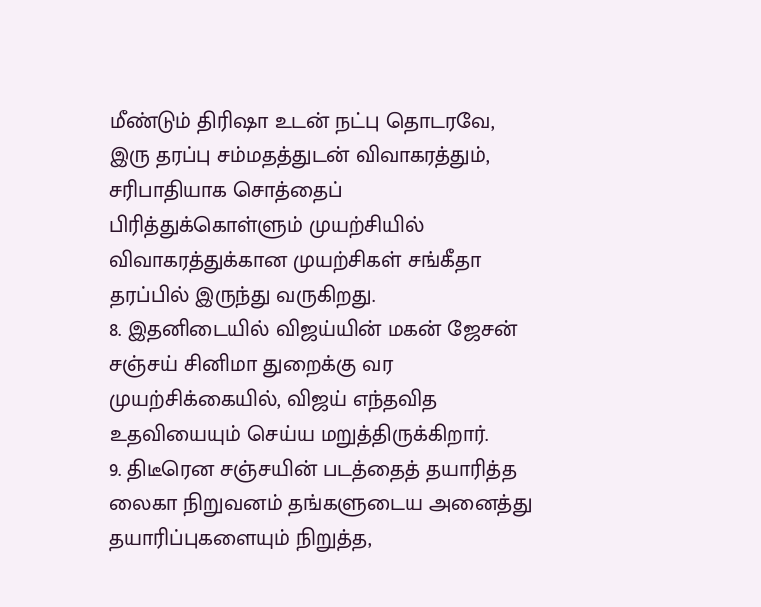மீண்டும் திரிஷா உடன் நட்பு தொடரவே, இரு தரப்பு சம்மதத்துடன் விவாகரத்தும், சரிபாதியாக சொத்தைப் பிரித்துக்கொள்ளும் முயற்சியில் விவாகரத்துக்கான முயற்சிகள் சங்கீதா தரப்பில் இருந்து வருகிறது.
8. இதனிடையில் விஜய்யின் மகன் ஜேசன் சஞ்சய் சினிமா துறைக்கு வர முயற்சிக்கையில், விஜய் எந்தவித உதவியையும் செய்ய மறுத்திருக்கிறார்.
9. திடீரென சஞ்சயின் படத்தைத் தயாரித்த லைகா நிறுவனம் தங்களுடைய அனைத்து தயாரிப்புகளையும் நிறுத்த,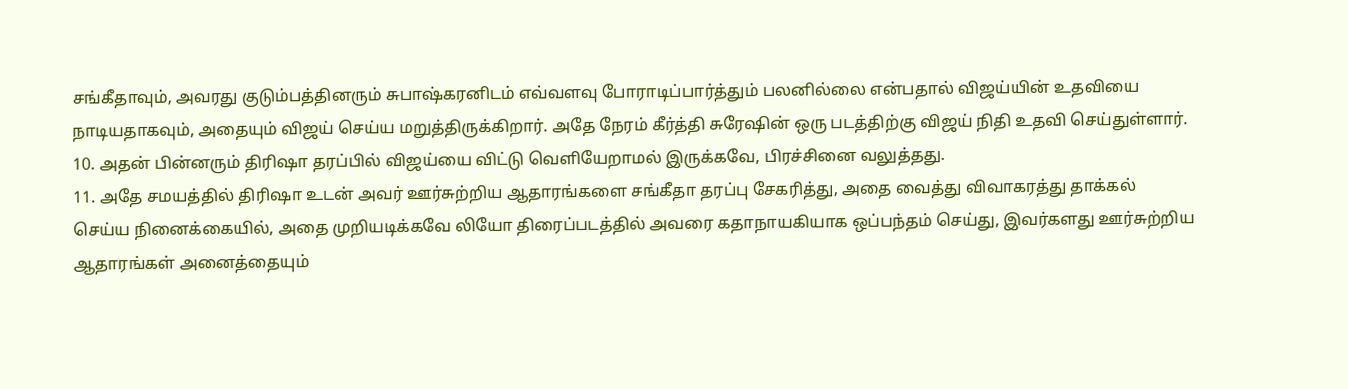சங்கீதாவும், அவரது குடும்பத்தினரும் சுபாஷ்கரனிடம் எவ்வளவு போராடிப்பார்த்தும் பலனில்லை என்பதால் விஜய்யின் உதவியை நாடியதாகவும், அதையும் விஜய் செய்ய மறுத்திருக்கிறார். அதே நேரம் கீர்த்தி சுரேஷின் ஒரு படத்திற்கு விஜய் நிதி உதவி செய்துள்ளார்.
10. அதன் பின்னரும் திரிஷா தரப்பில் விஜய்யை விட்டு வெளியேறாமல் இருக்கவே, பிரச்சினை வலுத்தது.
11. அதே சமயத்தில் திரிஷா உடன் அவர் ஊர்சுற்றிய ஆதாரங்களை சங்கீதா தரப்பு சேகரித்து, அதை வைத்து விவாகரத்து தாக்கல் செய்ய நினைக்கையில், அதை முறியடிக்கவே லியோ திரைப்படத்தில் அவரை கதாநாயகியாக ஒப்பந்தம் செய்து, இவர்களது ஊர்சுற்றிய ஆதாரங்கள் அனைத்தையும்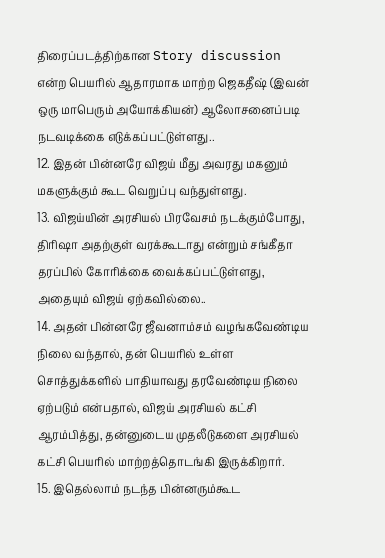திரைப்படத்திற்கான Story discussion என்ற பெயரில் ஆதாரமாக மாற்ற ஜெகதீஷ் (இவன் ஒரு மாபெரும் அயோக்கியன்) ஆலோசனைப்படி நடவடிக்கை எடுக்கப்பட்டுள்ளது..
12. இதன் பின்னரே விஜய் மீது அவரது மகனும் மகளுக்கும் கூட வெறுப்பு வந்துள்ளது.
13. விஜய்யின் அரசியல் பிரவேசம் நடக்கும்போது, திரிஷா அதற்குள் வரக்கூடாது என்றும் சங்கீதா தரப்பில் கோரிக்கை வைக்கப்பட்டுள்ளது, அதையும் விஜய் ஏற்கவில்லை..
14. அதன் பின்னரே ஜீவனாம்சம் வழங்கவேண்டிய நிலை வந்தால், தன் பெயரில் உள்ள சொத்துக்களில் பாதியாவது தரவேண்டிய நிலை ஏற்படும் என்பதால், விஜய் அரசியல் கட்சி ஆரம்பித்து, தன்னுடைய முதலீடுகளை அரசியல் கட்சி பெயரில் மாற்றத்தொடங்கி இருக்கிறார்.
15. இதெல்லாம் நடந்த பின்னரும்கூட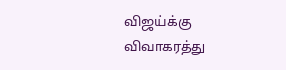விஜய்க்கு விவாகரத்து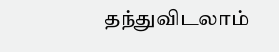தந்துவிடலாம்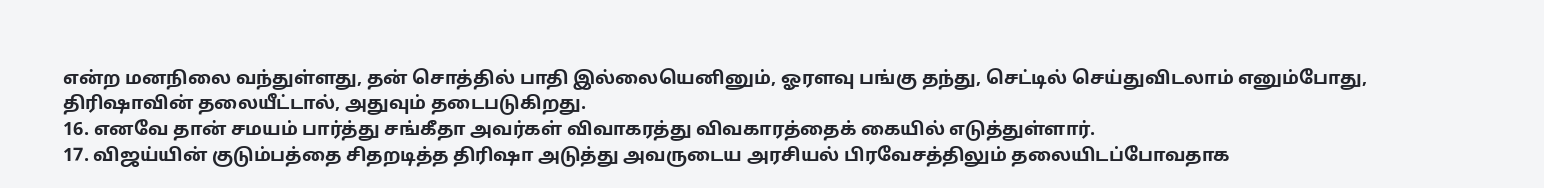என்ற மனநிலை வந்துள்ளது, தன் சொத்தில் பாதி இல்லையெனினும், ஓரளவு பங்கு தந்து, செட்டில் செய்துவிடலாம் எனும்போது, திரிஷாவின் தலையீட்டால், அதுவும் தடைபடுகிறது.
16. எனவே தான் சமயம் பார்த்து சங்கீதா அவர்கள் விவாகரத்து விவகாரத்தைக் கையில் எடுத்துள்ளார்.
17. விஜய்யின் குடும்பத்தை சிதறடித்த திரிஷா அடுத்து அவருடைய அரசியல் பிரவேசத்திலும் தலையிடப்போவதாக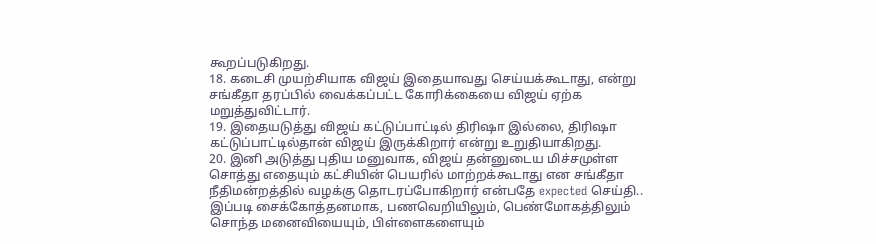கூறப்படுகிறது.
18. கடைசி முயற்சியாக விஜய் இதையாவது செய்யக்கூடாது, என்று சங்கீதா தரப்பில் வைக்கப்பட்ட கோரிக்கையை விஜய் ஏற்க மறுத்துவிட்டார்.
19. இதையடுத்து விஜய் கட்டுப்பாட்டில் திரிஷா இல்லை, திரிஷா கட்டுப்பாட்டில்தான் விஜய் இருக்கிறார் என்று உறுதியாகிறது.
20. இனி அடுத்து புதிய மனுவாக, விஜய் தன்னுடைய மிச்சமுள்ள சொத்து எதையும் கட்சியின் பெயரில் மாற்றக்கூடாது என சங்கீதா நீதிமன்றத்தில் வழக்கு தொடரப்போகிறார் என்பதே expected செய்தி..
இப்படி சைக்கோத்தனமாக, பணவெறியிலும், பெண்மோகத்திலும் சொந்த மனைவியையும், பிள்ளைகளையும்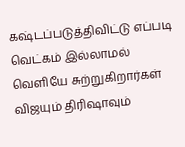கஷ்டப்படுத்திவிட்டு எப்படி வெட்கம் இல்லாமல் வெளியே சுற்றுகிறார்கள் விஜயும் திரிஷாவும்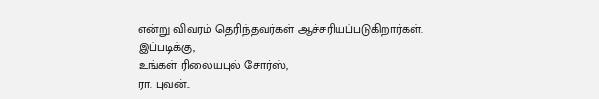என்று விவரம் தெரிந்தவர்கள் ஆச்சரியப்படுகிறார்கள்.
இப்படிக்கு,
உங்கள் ரிலையபுல் சோர்ஸ்,
ரா. புவன்..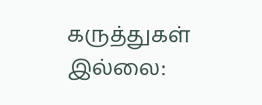கருத்துகள் இல்லை: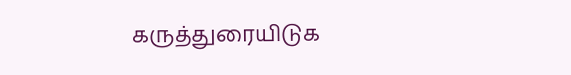கருத்துரையிடுக